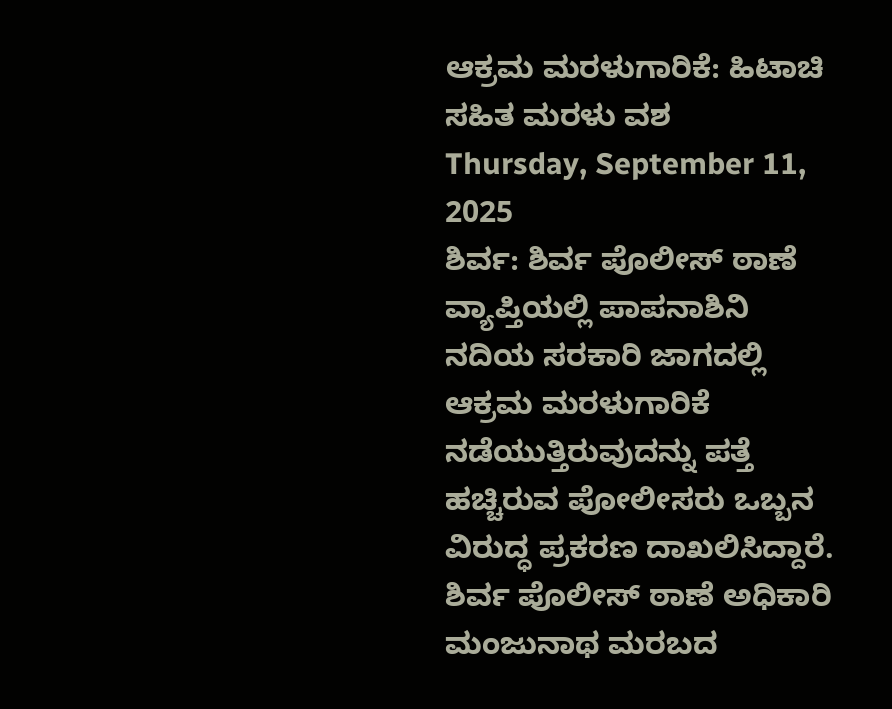ಆಕ್ರಮ ಮರಳುಗಾರಿಕೆ: ಹಿಟಾಚಿ ಸಹಿತ ಮರಳು ವಶ
Thursday, September 11, 2025
ಶಿರ್ವ: ಶಿರ್ವ ಪೊಲೀಸ್ ಠಾಣೆ ವ್ಯಾಪ್ತಿಯಲ್ಲಿ ಪಾಪನಾಶಿನಿ ನದಿಯ ಸರಕಾರಿ ಜಾಗದಲ್ಲಿ ಆಕ್ರಮ ಮರಳುಗಾರಿಕೆ ನಡೆಯುತ್ತಿರುವುದನ್ನು ಪತ್ತೆ ಹಚ್ಚಿರುವ ಪೋಲೀಸರು ಒಬ್ಬನ ವಿರುದ್ಧ ಪ್ರಕರಣ ದಾಖಲಿಸಿದ್ದಾರೆ.
ಶಿರ್ವ ಪೊಲೀಸ್ ಠಾಣೆ ಅಧಿಕಾರಿ ಮಂಜುನಾಥ ಮರಬದ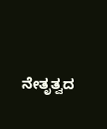ನೇತೃತ್ವದ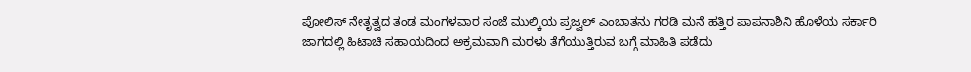ಪೋಲಿಸ್ ನೇತೃತ್ವದ ತಂಡ ಮಂಗಳವಾರ ಸಂಜೆ ಮುಲ್ಕಿಯ ಪ್ರಜ್ವಲ್ ಎಂಬಾತನು ಗರಡಿ ಮನೆ ಹತ್ತಿರ ಪಾಪನಾಶಿನಿ ಹೊಳೆಯ ಸರ್ಕಾರಿ ಜಾಗದಲ್ಲಿ ಹಿಟಾಚಿ ಸಹಾಯದಿಂದ ಅಕ್ರಮವಾಗಿ ಮರಳು ತೆಗೆಯುತ್ತಿರುವ ಬಗ್ಗೆ ಮಾಹಿತಿ ಪಡೆದು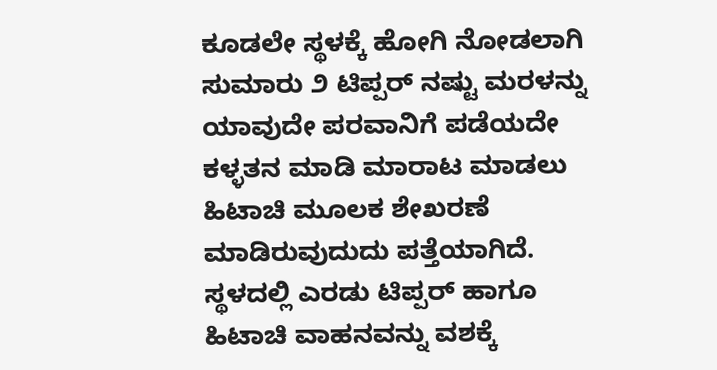ಕೂಡಲೇ ಸ್ಥಳಕ್ಕೆ ಹೋಗಿ ನೋಡಲಾಗಿ ಸುಮಾರು ೨ ಟಿಪ್ಪರ್ ನಷ್ಟು ಮರಳನ್ನು ಯಾವುದೇ ಪರವಾನಿಗೆ ಪಡೆಯದೇ ಕಳ್ಳತನ ಮಾಡಿ ಮಾರಾಟ ಮಾಡಲು ಹಿಟಾಚಿ ಮೂಲಕ ಶೇಖರಣೆ ಮಾಡಿರುವುದುದು ಪತ್ತೆಯಾಗಿದೆ. ಸ್ಥಳದಲ್ಲಿ ಎರಡು ಟಿಪ್ಪರ್ ಹಾಗೂ ಹಿಟಾಚಿ ವಾಹನವನ್ನು ವಶಕ್ಕೆ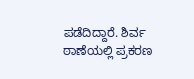ಪಡೆದಿದ್ದಾರೆ. ಶಿರ್ವ ಠಾಣೆಯಲ್ಲಿ ಪ್ರಕರಣ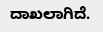ದಾಖಲಾಗಿದೆ.